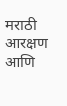मराठी आरक्षण आणि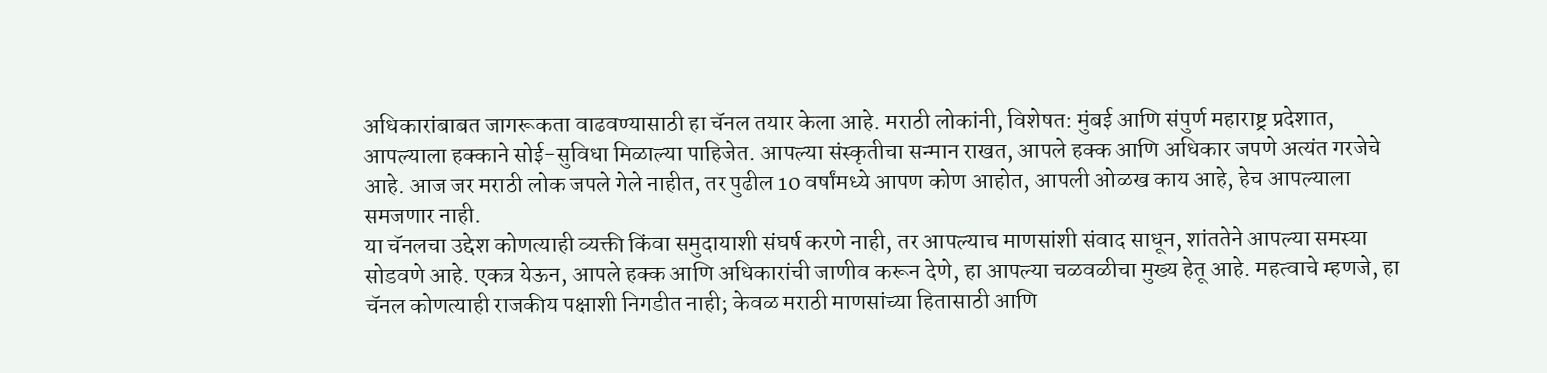अधिकारांबाबत जागरूकता वाढवण्यासाठी हा चॅनल तयार केला आहे. मराठी लोकांनी, विशेषत: मुंबई आणि संपुर्ण महाराष्ट्र प्रदेशात, आपल्याला हक्काने सोई-सुविधा मिळाल्या पाहिजेत. आपल्या संस्कृतीचा सन्मान राखत, आपले हक्क आणि अधिकार जपणे अत्यंत गरजेचे आहे. आज जर मराठी लोक जपले गेले नाहीत, तर पुढील 10 वर्षांमध्ये आपण कोण आहोत, आपली ओळख काय आहे, हेच आपल्याला समजणार नाही.
या चॅनलचा उद्देश कोणत्याही व्यक्ती किंवा समुदायाशी संघर्ष करणे नाही, तर आपल्याच माणसांशी संवाद साधून, शांततेने आपल्या समस्या सोडवणे आहे. एकत्र येऊन, आपले हक्क आणि अधिकारांची जाणीव करून देणे, हा आपल्या चळवळीचा मुख्य हेतू आहे. महत्वाचे म्हणजे, हा चॅनल कोणत्याही राजकीय पक्षाशी निगडीत नाही; केवळ मराठी माणसांच्या हितासाठी आणि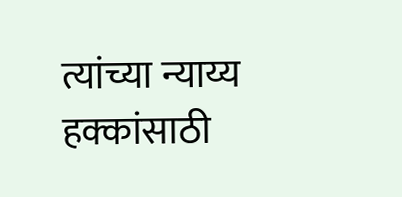त्यांच्या न्याय्य हक्कांसाठी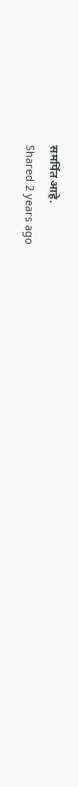समर्पित आहे.
Shared 2 years ago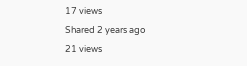17 views
Shared 2 years ago
21 views